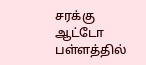சரக்கு ஆட்டோ பள்ளத்தில்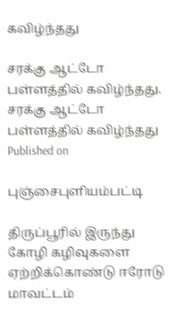கவிழ்ந்தது

சரக்கு ஆட்டோ பள்ளத்தில் கவிழ்ந்தது.
சரக்கு ஆட்டோ பள்ளத்தில் கவிழ்ந்தது
Published on

புஞ்சைபுளியம்பட்டி

திருப்பூரில் இருந்து கோழி கழிவுகளை ஏற்றிக்கொண்டு ஈரோடு மாவட்டம்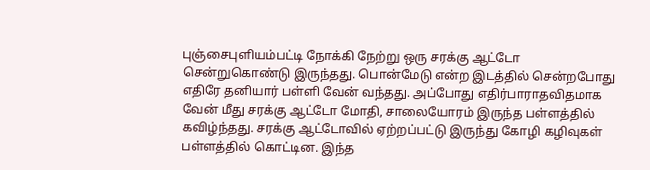புஞ்சைபுளியம்பட்டி நோக்கி நேற்று ஒரு சரக்கு ஆட்டோ சென்றுகொண்டு இருந்தது. பொன்மேடு என்ற இடத்தில் சென்றபோது எதிரே தனியார் பள்ளி வேன் வந்தது. அப்போது எதிர்பாராதவிதமாக வேன் மீது சரக்கு ஆட்டோ மோதி, சாலையோரம் இருந்த பள்ளத்தில் கவிழ்ந்தது. சரக்கு ஆட்டோவில் ஏற்றப்பட்டு இருந்து கோழி கழிவுகள் பள்ளத்தில் கொட்டின. இந்த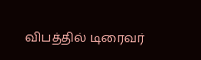விபத்தில் டிரைவர்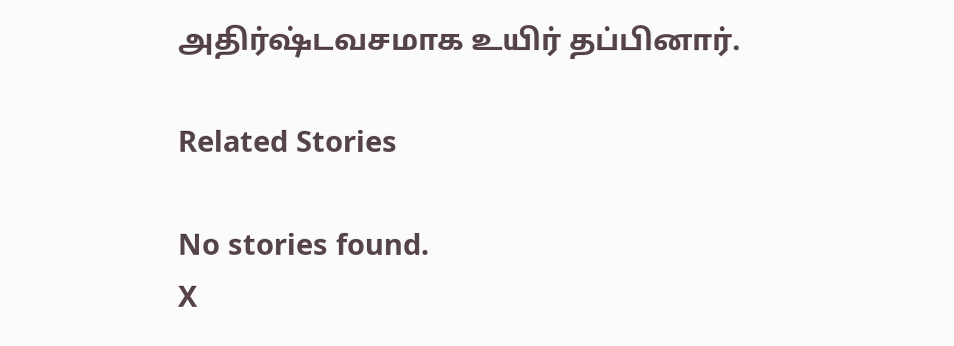அதிர்ஷ்டவசமாக உயிர் தப்பினார்.

Related Stories

No stories found.
X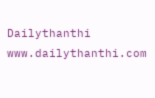Dailythanthi
www.dailythanthi.com